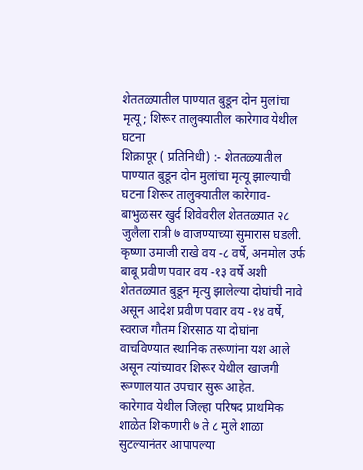शेततळ्यातील पाण्यात बुडून दोन मुलांचा मृत्यू; शिरूर तालुक्यातील कारेगाव येथील घटना
शिक्रापूर ( प्रतिनिधी) :- शेततळ्यातील पाण्यात बुडून दोन मुलांचा मृत्यू झाल्याची घटना शिरूर तालुक्यातील कारेगाव-बाभुळसर खुर्द शिवेवरील शेततळ्यात २८ जुलैला रात्री ७ वाजण्याच्या सुमारास घडली.
कृष्णा उमाजी राखे वय -८ वर्षे, अनमोल उर्फ बाबू प्रवीण पवार वय -१३ वर्षे अशी शेततळ्यात बुडून मृत्यु झालेल्या दोघांची नावे असून आदेश प्रवीण पवार वय -१४ वर्षे, स्वराज गौतम शिरसाठ या दोघांना वाचविण्यात स्थानिक तरूणांना यश आले असून त्यांच्यावर शिरूर येथील खाजगी रूग्णालयात उपचार सुरू आहेत.
कारेगाव येथील जिल्हा परिषद प्राथमिक शाळेत शिकणारी ७ ते ८ मुले शाळा सुटल्यानंतर आपापल्या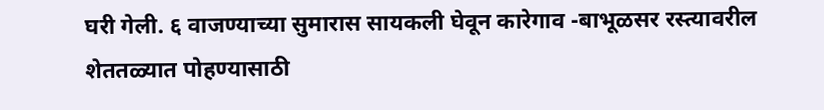घरी गेली. ६ वाजण्याच्या सुमारास सायकली घेवून कारेगाव -बाभूळसर रस्त्यावरील शेततळ्यात पोहण्यासाठी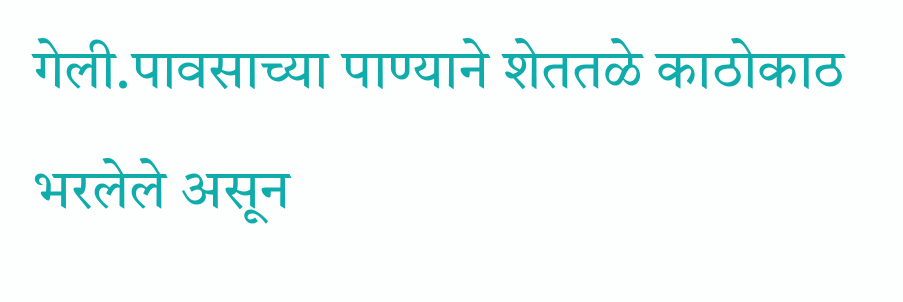गेली.पावसाच्या पाण्याने शेततळे काठोकाठ भरलेले असून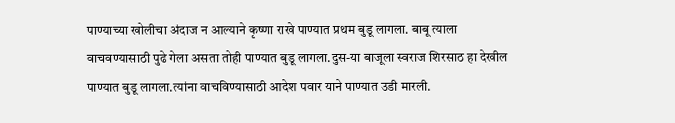पाण्याच्या खोलीचा अंदाज न आल्याने कृष्णा राखे पाण्यात प्रथम बुडू लागला. बाबू त्याला वाचवण्यासाठी पुढे गेला असता तोही पाण्यात बुडू लागला.दुस-या बाजूला स्वराज शिरसाठ हा देखील पाण्यात बुडू लागला.त्यांना वाचविण्यासाठी आदेश पवार याने पाण्यात उडी मारली.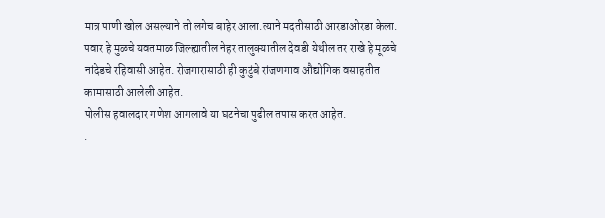मात्र पाणी खोल असल्याने तो लगेच बाहेर आला.त्याने मदतीसाठी आरडाओरडा केला.
पवार हे मुळचे यवतमाळ जिल्ह्यातील नेहर तालुक्यातील देवडी येथील तर राखे हे मूळचे नांदेडचे रहिवासी आहेत. रोजगारासाठी ही कुटुंबे रांजणगाव औद्योगिक वसाहतीत कामासाठी आलेली आहेत.
पोलीस हवालदार गणेश आगलावे या घटनेचा पुढील तपास करत आहेत.
.